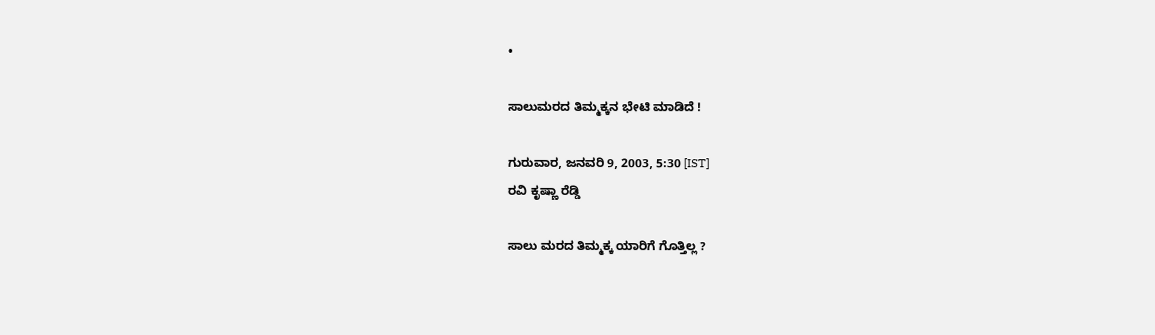•

ಸಾಲುಮರದ ತಿಮ್ಮಕ್ಕನ ಭೇಟಿ ಮಾಡಿದೆ !

ಗುರುವಾರ, ಜನವರಿ 9, 2003, 5:30 [IST]
ರವಿ ಕೃಷ್ಣಾ ರೆಡ್ಡಿ

ಸಾಲು ಮರದ ತಿಮ್ಮಕ್ಕ ಯಾರಿಗೆ ಗೊತ್ತಿಲ್ಲ ?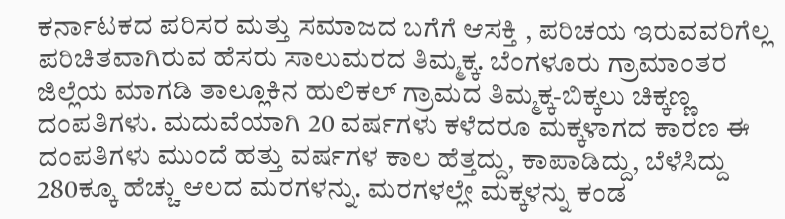ಕರ್ನಾಟಕದ ಪರಿಸರ ಮತ್ತು ಸಮಾಜದ ಬಗೆಗೆ ಆಸಕ್ತಿ , ಪರಿಚಯ ಇರುವವರಿಗೆಲ್ಲ ಪರಿಚಿತವಾಗಿರುವ ಹೆಸರು ಸಾಲುಮರದ ತಿಮ್ಮಕ್ಕ. ಬೆಂಗಳೂರು ಗ್ರಾಮಾಂತರ ಜಿಲ್ಲೆಯ ಮಾಗಡಿ ತಾಲ್ಲೂಕಿನ ಹುಲಿಕಲ್‌ ಗ್ರಾಮದ ತಿಮ್ಮಕ್ಕ-ಬಿಕ್ಕಲು ಚಿಕ್ಕಣ್ಣ ದಂಪತಿಗಳು. ಮದುವೆಯಾಗಿ 20 ವರ್ಷಗಳು ಕಳೆದರೂ ಮಕ್ಕಳಾಗದ ಕಾರಣ ಈ ದಂಪತಿಗಳು ಮುಂದೆ ಹತ್ತು ವರ್ಷಗಳ ಕಾಲ ಹೆತ್ತದ್ದು, ಕಾಪಾಡಿದ್ದು, ಬೆಳೆಸಿದ್ದು 280ಕ್ಕೂ ಹೆಚ್ಚು ಆಲದ ಮರಗಳನ್ನು. ಮರಗಳಲ್ಲೇ ಮಕ್ಕಳನ್ನು ಕಂಡ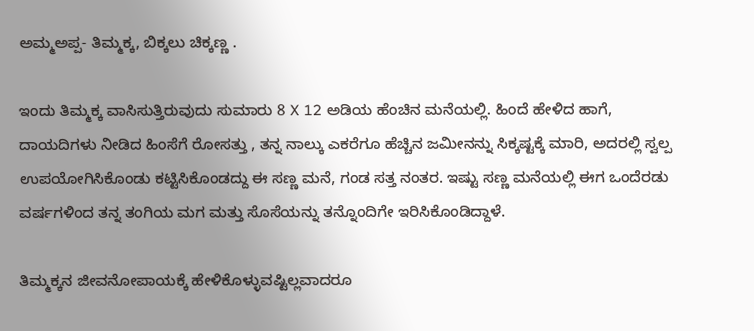ಅಮ್ಮಅಪ್ಪ- ತಿಮ್ಮಕ್ಕ, ಬಿಕ್ಕಲು ಚಿಕ್ಕಣ್ಣ .

ಇಂದು ತಿಮ್ಮಕ್ಕ ವಾಸಿಸುತ್ತಿರುವುದು ಸುಮಾರು 8 X 12 ಅಡಿಯ ಹೆಂಚಿನ ಮನೆಯಲ್ಲಿ. ಹಿಂದೆ ಹೇಳಿದ ಹಾಗೆ, ದಾಯದಿಗಳು ನೀಡಿದ ಹಿಂಸೆಗೆ ರೋಸತ್ತು , ತನ್ನ ನಾಲ್ಕು ಎಕರೆಗೂ ಹೆಚ್ಚಿನ ಜಮೀನನ್ನು ಸಿಕ್ಕಷ್ಟಕ್ಕೆ ಮಾರಿ, ಅದರಲ್ಲಿ ಸ್ವಲ್ಪ ಉಪಯೋಗಿಸಿಕೊಂಡು ಕಟ್ಟಿಸಿಕೊಂಡದ್ದು ಈ ಸಣ್ಣ ಮನೆ, ಗಂಡ ಸತ್ತ ನಂತರ. ಇಷ್ಟು ಸಣ್ಣ ಮನೆಯಲ್ಲಿ ಈಗ ಒಂದೆರಡು ವರ್ಷಗಳಿಂದ ತನ್ನ ತಂಗಿಯ ಮಗ ಮತ್ತು ಸೊಸೆಯನ್ನು ತನ್ನೊಂದಿಗೇ ಇರಿಸಿಕೊಂಡಿದ್ದಾಳೆ.

ತಿಮ್ಮಕ್ಕನ ಜೀವನೋಪಾಯಕ್ಕೆ ಹೇಳಿಕೊಳ್ಳುವಷ್ಟಿಲ್ಲವಾದರೂ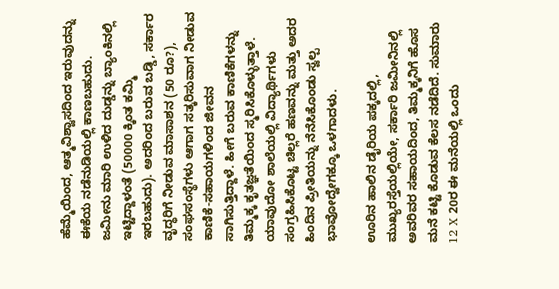ಹೆಮ್ಮೆಯಿಂದ, ಆತ್ಮವಿಶ್ವಾಸದಿಂದ ಇರುವುದನ್ನು ಈಕೆಯ ನಡೆನುಡಿಯಲ್ಲಿ ಕಾಣಬಹುದು. ಜಮೀನು ಮಾರಿ ಉಳಿದ ದುಡ್ಡನ್ನು ಬ್ಯಾಂಕಿನಲ್ಲಿ ಇಟ್ಟಿದ್ದಾಳಂತೆ (50000 ಕ್ಕಿಂತ ಕಮ್ಮಿ ಇರಬಹುದು). ಅದರಿಂದ ಬರುವ ಬಡ್ಡಿ, ಸರ್ಕಾರ ವೃದ್ಧರಿಗೆ ನೀಡುವ ಮಾಸಾಶನ (50 ರೂ?), ಸಂಘಸಂಸ್ಥೆಗಳು ಆಗಾಗ ಸತ್ಕರಿಸುವಾಗ ನೀಡುವ ಕಾಣಿಕೆ-ಸಹಾಯಗಳಿಂದ ಜೀವನ ಸಾಗಿಸುತ್ತಿದ್ದಾಳೆ. ಹೀಗೆ ಬರುವ ಕಾಣಿಕೆಗಳನ್ನು ತಿಮ್ಮಕ್ಕ ಕೃತಜ್ಞತೆಯಿಂದ ಸ್ಮರಿಸಿಕೊಳ್ಳುತ್ತಾಳೆ. ಯಾವುದೋ ಶಾಲೆಯಲ್ಲಿ ವಿದ್ಯಾರ್ಥಿಗಳು ಸಂಗ್ರಹಿಸಿಕೊಟ್ಟ ಚಿಲ್ಲರೆ ಹಣವನ್ನು ಮತ್ತು ಅದರ ಹಿಂದಿನ ಪ್ರೀತಿಯನ್ನು ನೆನೆಸಿಕೊಂಡು ಸ್ವಲ್ಪ ಭಾವೋದ್ವೇಗಕ್ಕೂ ಒಳಗಾದಳು.

ಊರಿನ ಹಾಲಿನ ಡೈರಿಯ ಪಕ್ಕದಲ್ಲಿ, ಮುಖ್ಯರಸ್ತೆಯಲ್ಲಿಯೇ, ಸರ್ಕಾರಿ ಜಮೀನಿನಲ್ಲಿ ಅವರಿವರ ಸಹಾಯದಿಂದ, ತಿಮ್ಮಕ್ಕನಿಗೆ ಹೊಸ ಮನೆ ಕಟ್ಟಿ ಕೊಡುವ ಕೆಲಸ ನಡೆದಿದೆ. ಸುಮಾರು 12 X 20ರ ಈ ಮನೆಯಲ್ಲಿ ಒಂದು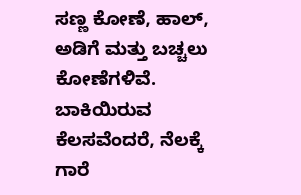ಸಣ್ಣ ಕೋಣೆ, ಹಾಲ್‌, ಅಡಿಗೆ ಮತ್ತು ಬಚ್ಚಲು ಕೋಣೆಗಳಿವೆ. ಬಾಕಿಯಿರುವ ಕೆಲಸವೆಂದರೆ, ನೆಲಕ್ಕೆ ಗಾರೆ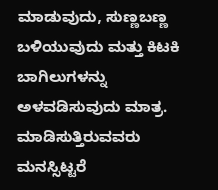ಮಾಡುವುದು, ಸುಣ್ಣಬಣ್ಣ ಬಳಿಯುವುದು ಮತ್ತು ಕಿಟಕಿ ಬಾಗಿಲುಗಳನ್ನು ಅಳವಡಿಸುವುದು ಮಾತ್ರ. ಮಾಡಿಸುತ್ತಿರುವವರು ಮನಸ್ಸಿಟ್ಟರೆ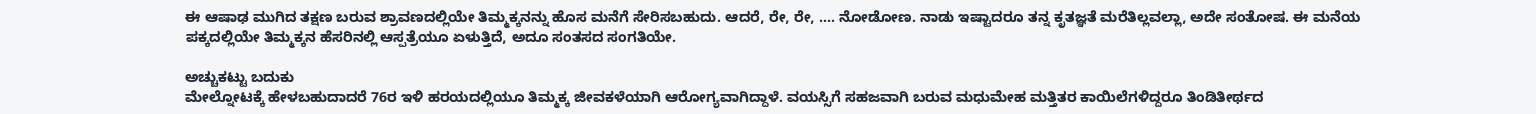ಈ ಆಷಾಢ ಮುಗಿದ ತಕ್ಷಣ ಬರುವ ಶ್ರಾವಣದಲ್ಲಿಯೇ ತಿಮ್ಮಕ್ಕನನ್ನು ಹೊಸ ಮನೆಗೆ ಸೇರಿಸಬಹುದು. ಆದರೆ, ರೇ, ರೇ, .... ನೋಡೋಣ. ನಾಡು ಇಷ್ಟಾದರೂ ತನ್ನ ಕೃತಜ್ಞತೆ ಮರೆತಿಲ್ಲವಲ್ಲಾ, ಅದೇ ಸಂತೋಷ. ಈ ಮನೆಯ ಪಕ್ಕದಲ್ಲಿಯೇ ತಿಮ್ಮಕ್ಕನ ಹೆಸರಿನಲ್ಲಿ ಆಸ್ಪತ್ರೆಯೂ ಏಳುತ್ತಿದೆ, ಅದೂ ಸಂತಸದ ಸಂಗತಿಯೇ.

ಅಚ್ಚುಕಟ್ಟು ಬದುಕು
ಮೇಲ್ನೋಟಕ್ಕೆ ಹೇಳಬಹುದಾದರೆ 76ರ ಇಳಿ ಹರಯದಲ್ಲಿಯೂ ತಿಮ್ಮಕ್ಕ ಜೀವಕಳೆಯಾಗಿ ಆರೋಗ್ಯವಾಗಿದ್ದಾಳೆ. ವಯಸ್ಸಿಗೆ ಸಹಜವಾಗಿ ಬರುವ ಮಧುಮೇಹ ಮತ್ತಿತರ ಕಾಯಿಲೆಗಳಿದ್ದರೂ ತಿಂಡಿತೀರ್ಥದ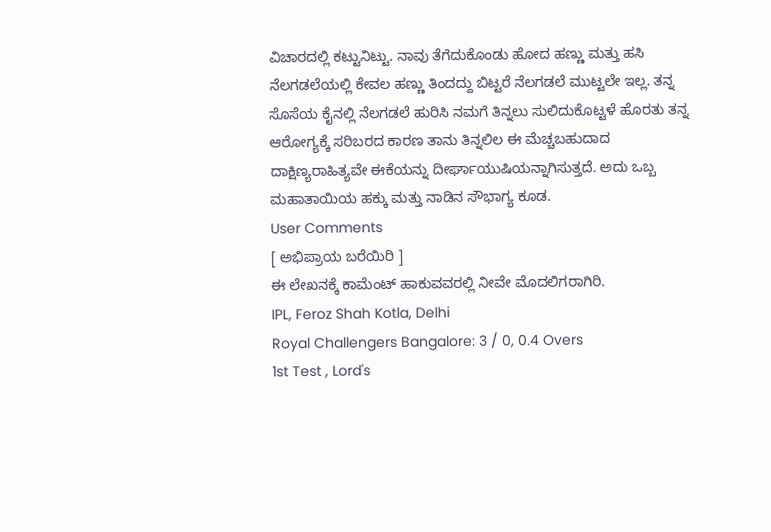ವಿಚಾರದಲ್ಲಿ ಕಟ್ಟುನಿಟ್ಟು. ನಾವು ತೆಗೆದುಕೊಂಡು ಹೋದ ಹಣ್ಣು ಮತ್ತು ಹಸಿ ನೆಲಗಡಲೆಯಲ್ಲಿ ಕೇವಲ ಹಣ್ಣು ತಿಂದದ್ದು ಬಿಟ್ಟರೆ ನೆಲಗಡಲೆ ಮುಟ್ಟಲೇ ಇಲ್ಲ. ತನ್ನ ಸೊಸೆಯ ಕೈನಲ್ಲಿ ನೆಲಗಡಲೆ ಹುರಿಸಿ ನಮಗೆ ತಿನ್ನಲು ಸುಲಿದುಕೊಟ್ಟಳೆ ಹೊರತು ತನ್ನ ಆರೋಗ್ಯಕ್ಕೆ ಸರಿಬರದ ಕಾರಣ ತಾನು ತಿನ್ನಲಿಲ ಈ ಮೆಚ್ಚಬಹುದಾದ ದಾಕ್ಷಿಣ್ಯರಾಹಿತ್ಯವೇ ಈಕೆಯನ್ನು ದೀರ್ಘಾಯುಷಿಯನ್ನಾಗಿಸುತ್ತದೆ. ಅದು ಒಬ್ಬ ಮಹಾತಾಯಿಯ ಹಕ್ಕು ಮತ್ತು ನಾಡಿನ ಸೌಭಾಗ್ಯ ಕೂಡ.
User Comments
[ ಅಭಿಪ್ರಾಯ ಬರೆಯಿರಿ ]
ಈ ಲೇಖನಕ್ಕೆ ಕಾಮೆಂಟ್ ಹಾಕುವವರಲ್ಲಿ ನೀವೇ ಮೊದಲಿಗರಾಗಿರಿ.
IPL, Feroz Shah Kotla, Delhi
Royal Challengers Bangalore: 3 / 0, 0.4 Overs
1st Test , Lord's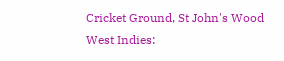Cricket Ground, St John's Wood
West Indies: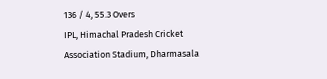136 / 4, 55.3 Overs
IPL, Himachal Pradesh Cricket Association Stadium, Dharmasala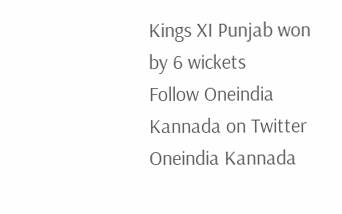Kings XI Punjab won by 6 wickets
Follow Oneindia Kannada on Twitter
Oneindia Kannada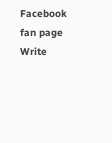Facebook fan page
Write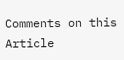Comments on this Article